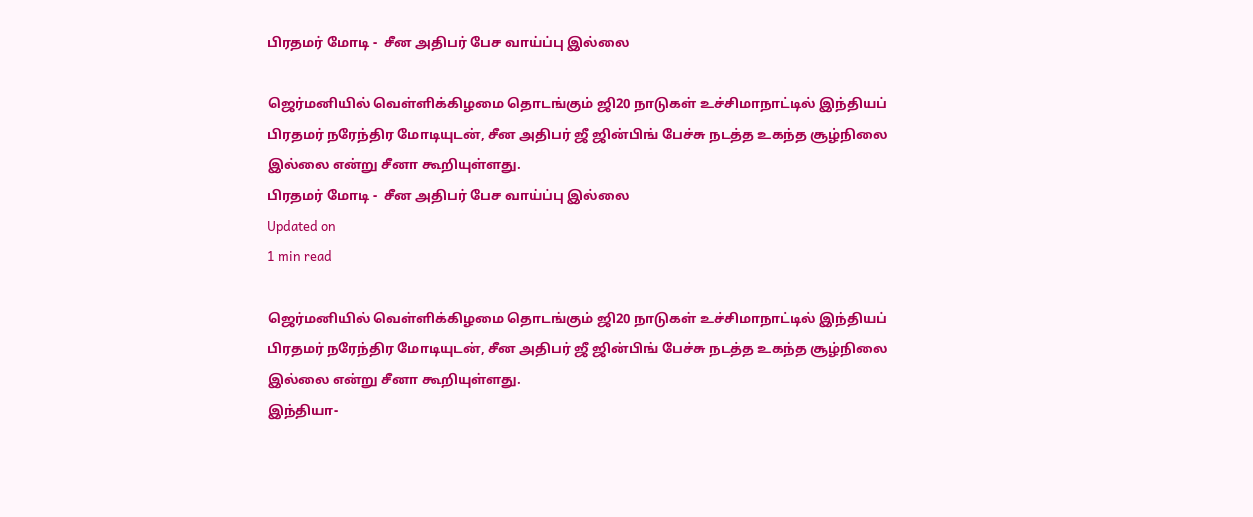பிரதமர் மோடி -  சீன அதிபர் பேச வாய்ப்பு இல்லை

ஜெர்மனியில் வெள்ளிக்கிழமை தொடங்கும் ஜி20 நாடுகள் உச்சிமாநாட்டில் இந்தியப் பிரதமர் நரேந்திர மோடியுடன், சீன அதிபர் ஜீ ஜின்பிங் பேச்சு நடத்த உகந்த சூழ்நிலை இல்லை என்று சீனா கூறியுள்ளது.
பிரதமர் மோடி -  சீன அதிபர் பேச வாய்ப்பு இல்லை
Updated on
1 min read

ஜெர்மனியில் வெள்ளிக்கிழமை தொடங்கும் ஜி20 நாடுகள் உச்சிமாநாட்டில் இந்தியப் பிரதமர் நரேந்திர மோடியுடன், சீன அதிபர் ஜீ ஜின்பிங் பேச்சு நடத்த உகந்த சூழ்நிலை இல்லை என்று சீனா கூறியுள்ளது.
இந்தியா-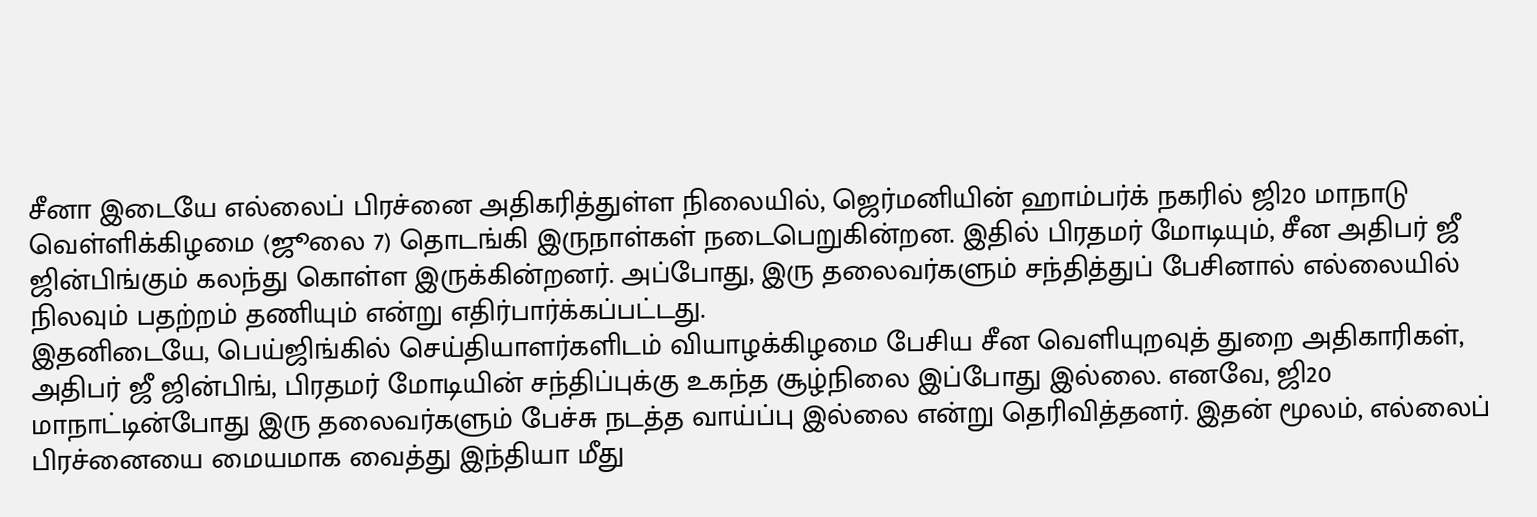சீனா இடையே எல்லைப் பிரச்னை அதிகரித்துள்ள நிலையில், ஜெர்மனியின் ஹாம்பர்க் நகரில் ஜி20 மாநாடு வெள்ளிக்கிழமை (ஜூலை 7) தொடங்கி இருநாள்கள் நடைபெறுகின்றன. இதில் பிரதமர் மோடியும், சீன அதிபர் ஜீ ஜின்பிங்கும் கலந்து கொள்ள இருக்கின்றனர். அப்போது, இரு தலைவர்களும் சந்தித்துப் பேசினால் எல்லையில் நிலவும் பதற்றம் தணியும் என்று எதிர்பார்க்கப்பட்டது.
இதனிடையே, பெய்ஜிங்கில் செய்தியாளர்களிடம் வியாழக்கிழமை பேசிய சீன வெளியுறவுத் துறை அதிகாரிகள், அதிபர் ஜீ ஜின்பிங், பிரதமர் மோடியின் சந்திப்புக்கு உகந்த சூழ்நிலை இப்போது இல்லை. எனவே, ஜி20 மாநாட்டின்போது இரு தலைவர்களும் பேச்சு நடத்த வாய்ப்பு இல்லை என்று தெரிவித்தனர். இதன் மூலம், எல்லைப் பிரச்னையை மையமாக வைத்து இந்தியா மீது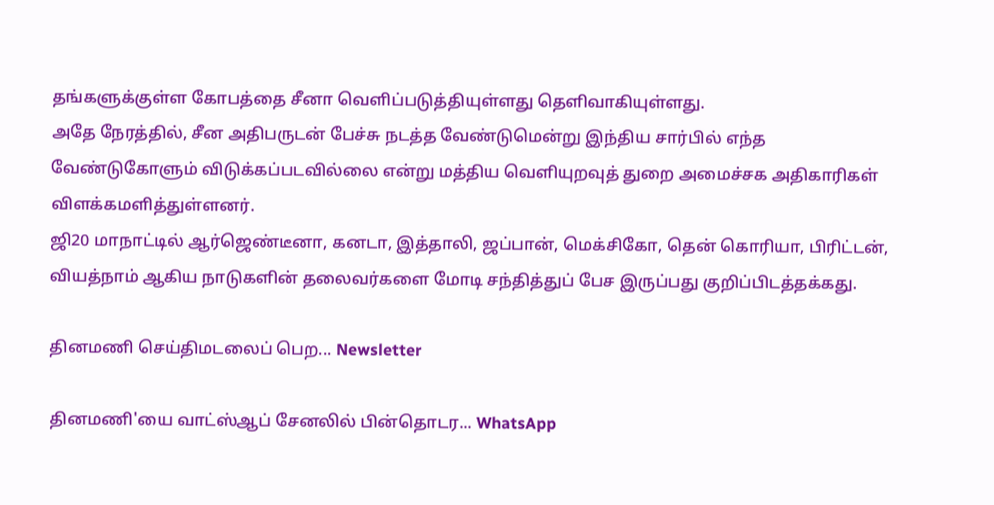தங்களுக்குள்ள கோபத்தை சீனா வெளிப்படுத்தியுள்ளது தெளிவாகியுள்ளது.
அதே நேரத்தில், சீன அதிபருடன் பேச்சு நடத்த வேண்டுமென்று இந்திய சார்பில் எந்த வேண்டுகோளும் விடுக்கப்படவில்லை என்று மத்திய வெளியுறவுத் துறை அமைச்சக அதிகாரிகள் விளக்கமளித்துள்ளனர்.
ஜி20 மாநாட்டில் ஆர்ஜெண்டீனா, கனடா, இத்தாலி, ஜப்பான், மெக்சிகோ, தென் கொரியா, பிரிட்டன், வியத்நாம் ஆகிய நாடுகளின் தலைவர்களை மோடி சந்தித்துப் பேச இருப்பது குறிப்பிடத்தக்கது.

தினமணி செய்திமடலைப் பெற... Newsletter

தினமணி'யை வாட்ஸ்ஆப் சேனலில் பின்தொடர... WhatsApp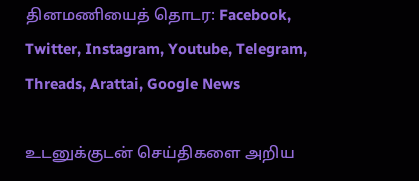தினமணியைத் தொடர: Facebook, Twitter, Instagram, Youtube, Telegram, Threads, Arattai, Google News

உடனுக்குடன் செய்திகளை அறிய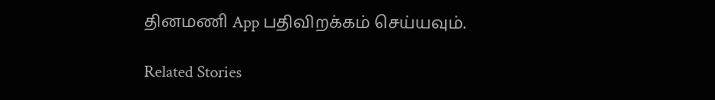தினமணி App பதிவிறக்கம் செய்யவும்.

Related Stories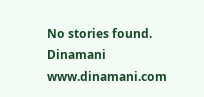No stories found.
Dinamani
www.dinamani.com